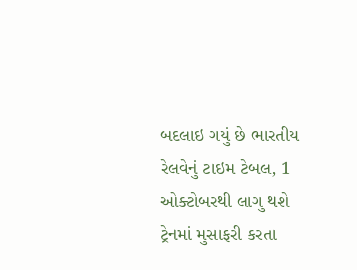બદલાઇ ગયું છે ભારતીય રેલવેનું ટાઇમ ટેબલ, 1 ઓક્ટોબરથી લાગુ થશે
ટ્રેનમાં મુસાફરી કરતા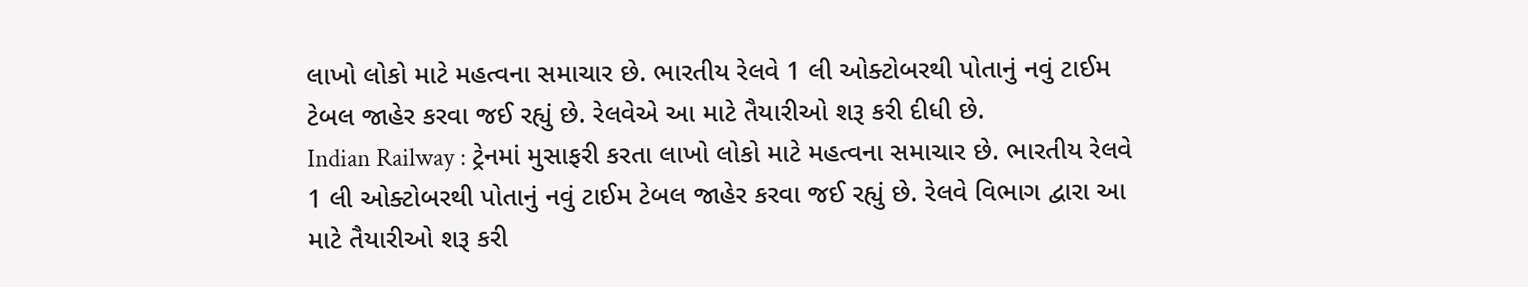લાખો લોકો માટે મહત્વના સમાચાર છે. ભારતીય રેલવે 1 લી ઓક્ટોબરથી પોતાનું નવું ટાઈમ ટેબલ જાહેર કરવા જઈ રહ્યું છે. રેલવેએ આ માટે તૈયારીઓ શરૂ કરી દીધી છે.
Indian Railway : ટ્રેનમાં મુસાફરી કરતા લાખો લોકો માટે મહત્વના સમાચાર છે. ભારતીય રેલવે 1 લી ઓક્ટોબરથી પોતાનું નવું ટાઈમ ટેબલ જાહેર કરવા જઈ રહ્યું છે. રેલવે વિભાગ દ્વારા આ માટે તૈયારીઓ શરૂ કરી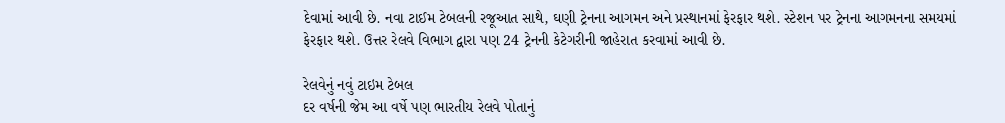દેવામાં આવી છે. નવા ટાઈમ ટેબલની રજૂઆત સાથે, ઘણી ટ્રેનના આગમન અને પ્રસ્થાનમાં ફેરફાર થશે. સ્ટેશન પર ટ્રેનના આગમનના સમયમાં ફેરફાર થશે. ઉત્તર રેલવે વિભાગ દ્વારા પણ 24 ટ્રેનની કેટેગરીની જાહેરાત કરવામાં આવી છે.

રેલવેનું નવું ટાઇમ ટેબલ
દર વર્ષની જેમ આ વર્ષે પણ ભારતીય રેલવે પોતાનું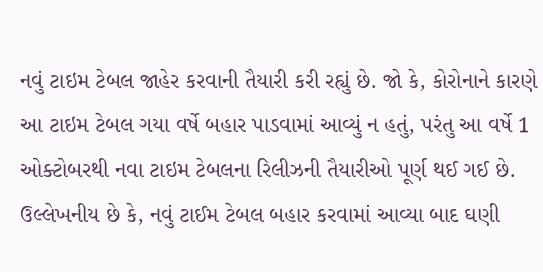નવું ટાઇમ ટેબલ જાહેર કરવાની તૈયારી કરી રહ્યું છે. જો કે, કોરોનાને કારણે આ ટાઇમ ટેબલ ગયા વર્ષે બહાર પાડવામાં આવ્યું ન હતું, પરંતુ આ વર્ષે 1 ઓક્ટોબરથી નવા ટાઇમ ટેબલના રિલીઝની તૈયારીઓ પૂર્ણ થઈ ગઈ છે. ઉલ્લેખનીય છે કે, નવું ટાઈમ ટેબલ બહાર કરવામાં આવ્યા બાદ ઘણી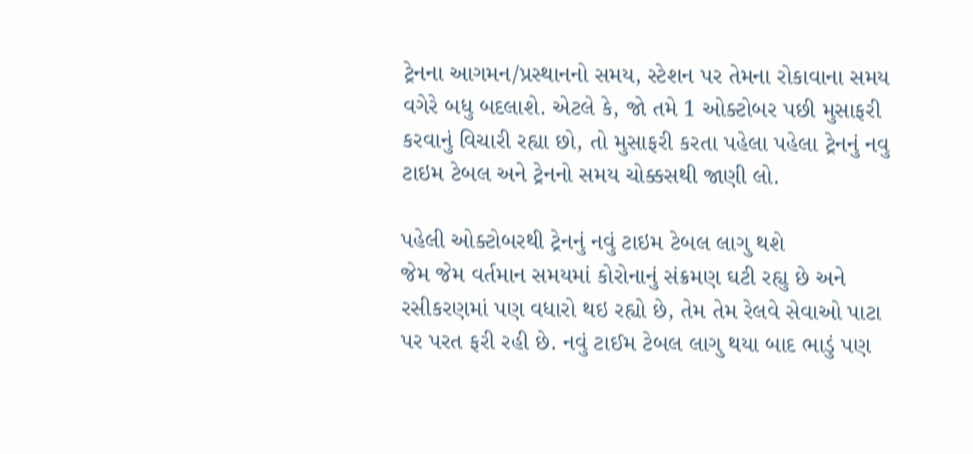ટ્રેનના આગમન/પ્રસ્થાનનો સમય, સ્ટેશન પર તેમના રોકાવાના સમય વગેરે બધુ બદલાશે. એટલે કે, જો તમે 1 ઓક્ટોબર પછી મુસાફરી કરવાનું વિચારી રહ્યા છો, તો મુસાફરી કરતા પહેલા પહેલા ટ્રેનનું નવુ ટાઇમ ટેબલ અને ટ્રેનનો સમય ચોક્કસથી જાણી લો.

પહેલી ઓક્ટોબરથી ટ્રેનનું નવું ટાઇમ ટેબલ લાગુ થશે
જેમ જેમ વર્તમાન સમયમાં કોરોનાનું સંક્રમણ ઘટી રહ્યુ છે અને રસીકરણમાં પણ વધારો થઇ રહ્યો છે, તેમ તેમ રેલવે સેવાઓ પાટા પર પરત ફરી રહી છે. નવું ટાઈમ ટેબલ લાગુ થયા બાદ ભાડું પણ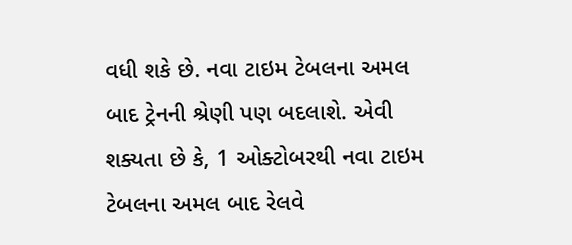વધી શકે છે. નવા ટાઇમ ટેબલના અમલ બાદ ટ્રેનની શ્રેણી પણ બદલાશે. એવી શક્યતા છે કે, 1 ઓક્ટોબરથી નવા ટાઇમ ટેબલના અમલ બાદ રેલવે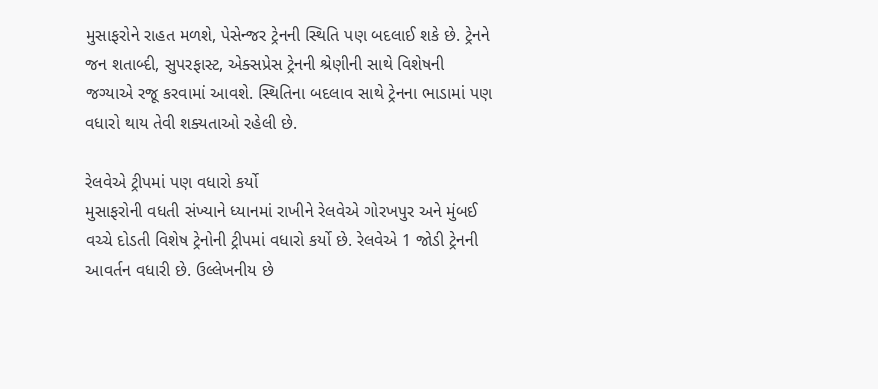મુસાફરોને રાહત મળશે, પેસેન્જર ટ્રેનની સ્થિતિ પણ બદલાઈ શકે છે. ટ્રેનને જન શતાબ્દી, સુપરફાસ્ટ, એક્સપ્રેસ ટ્રેનની શ્રેણીની સાથે વિશેષની જગ્યાએ રજૂ કરવામાં આવશે. સ્થિતિના બદલાવ સાથે ટ્રેનના ભાડામાં પણ વધારો થાય તેવી શક્યતાઓ રહેલી છે.

રેલવેએ ટ્રીપમાં પણ વધારો કર્યો
મુસાફરોની વધતી સંખ્યાને ધ્યાનમાં રાખીને રેલવેએ ગોરખપુર અને મુંબઈ વચ્ચે દોડતી વિશેષ ટ્રેનોની ટ્રીપમાં વધારો કર્યો છે. રેલવેએ 1 જોડી ટ્રેનની આવર્તન વધારી છે. ઉલ્લેખનીય છે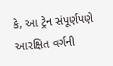કે, આ ટ્રેન સંપૂર્ણપણે આરક્ષિત વર્ગની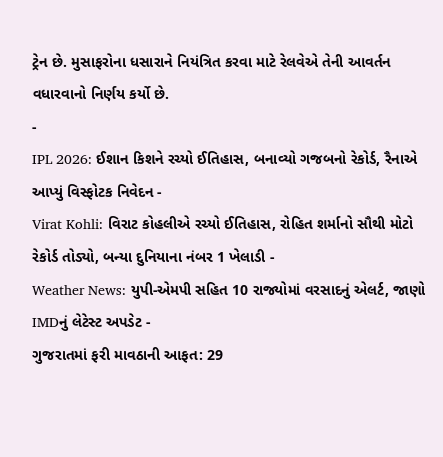ટ્રેન છે. મુસાફરોના ધસારાને નિયંત્રિત કરવા માટે રેલવેએ તેની આવર્તન વધારવાનો નિર્ણય કર્યો છે.
-
IPL 2026: ઈશાન કિશને રચ્યો ઈતિહાસ, બનાવ્યો ગજબનો રેકોર્ડ, રૈનાએ આપ્યું વિસ્ફોટક નિવેદન -
Virat Kohli: વિરાટ કોહલીએ રચ્યો ઈતિહાસ, રોહિત શર્માનો સૌથી મોટો રેકોર્ડ તોડ્યો, બન્યા દુનિયાના નંબર 1 ખેલાડી -
Weather News: યુપી-એમપી સહિત 10 રાજ્યોમાં વરસાદનું એલર્ટ, જાણો IMDનું લેટેસ્ટ અપડેટ -
ગુજરાતમાં ફરી માવઠાની આફત: 29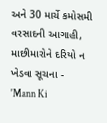અને 30 માર્ચે કમોસમી વરસાદની આગાહી, માછીમારોને દરિયો ન ખેડવા સૂચના -
'Mann Ki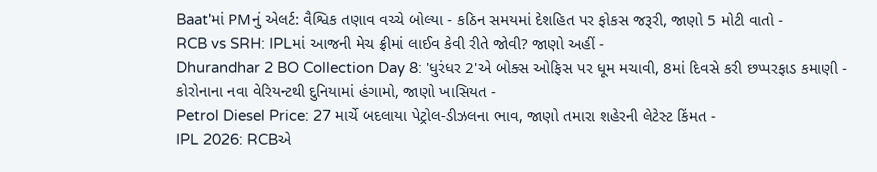Baat'માં PMનું એલર્ટ: વૈશ્વિક તણાવ વચ્ચે બોલ્યા - કઠિન સમયમાં દેશહિત પર ફોકસ જરૂરી, જાણો 5 મોટી વાતો -
RCB vs SRH: IPLમાં આજની મેચ ફ્રીમાં લાઈવ કેવી રીતે જોવી? જાણો અહીં -
Dhurandhar 2 BO Collection Day 8: 'ધુરંધર 2'એ બોક્સ ઓફિસ પર ધૂમ મચાવી, 8માં દિવસે કરી છપ્પરફાડ કમાણી -
કોરોનાના નવા વેરિયન્ટથી દુનિયામાં હંગામો, જાણો ખાસિયત -
Petrol Diesel Price: 27 માર્ચે બદલાયા પેટ્રોલ-ડીઝલના ભાવ, જાણો તમારા શહેરની લેટેસ્ટ કિંમત -
IPL 2026: RCBએ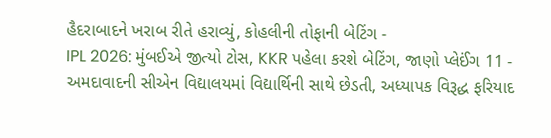હૈદરાબાદને ખરાબ રીતે હરાવ્યું, કોહલીની તોફાની બેટિંગ -
IPL 2026: મુંબઈએ જીત્યો ટોસ, KKR પહેલા કરશે બેટિંગ, જાણો પ્લેઈંગ 11 -
અમદાવાદની સીએન વિદ્યાલયમાં વિદ્યાર્થિની સાથે છેડતી, અધ્યાપક વિરૂદ્ધ ફરિયાદ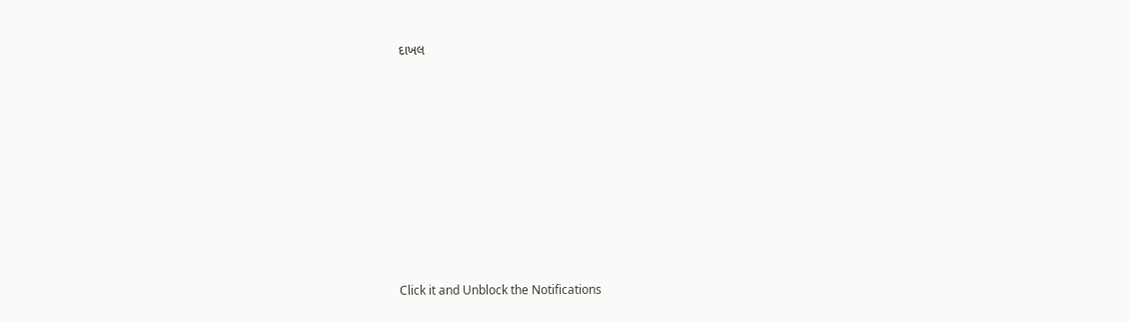દાખલ









Click it and Unblock the Notifications